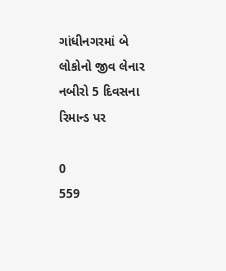ગાંધીનગરમાં બે લોકોનો જીવ લેનાર નબીરો 5 દિવસના રિમાન્ડ પર

0
559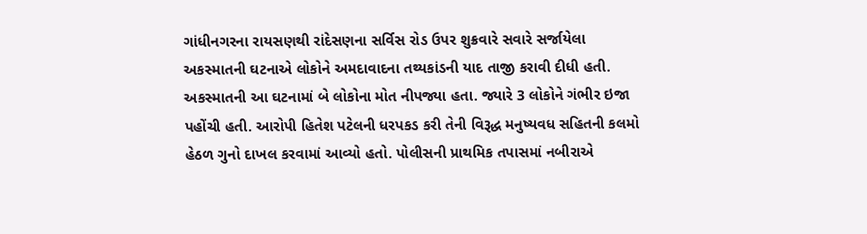ગાંધીનગરના રાયસણથી રાંદેસણના સર્વિસ રોડ ઉપર શુક્રવારે સવારે સર્જાયેલા અકસ્માતની ઘટનાએ લોકોને અમદાવાદના તથ્યકાંડની યાદ તાજી કરાવી દીધી હતી. અકસ્માતની આ ઘટનામાં બે લોકોના મોત નીપજ્યા હતા. જ્યારે 3 લોકોને ગંભીર ઇજા પહોંચી હતી. આરોપી હિતેશ પટેલની ધરપકડ કરી તેની વિરૂદ્ધ મનુષ્યવધ સહિતની કલમો હેઠળ ગુનો દાખલ કરવામાં આવ્યો હતો. પોલીસની પ્રાથમિક તપાસમાં નબીરાએ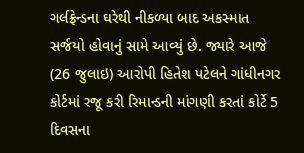ગર્લફ્રેન્ડના ઘરેથી નીકળ્યા બાદ અકસ્માત સર્જયો હોવાનું સામે આવ્યું છે. જ્યારે આજે (26 જુલાઇ) આરોપી હિતેશ પટેલને ગાંધીનગર કોર્ટમાં રજૂ કરી રિમાન્ડની માંગણી કરતાં કોર્ટે 5 દિવસના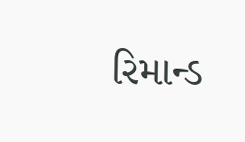રિમાન્ડ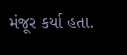મંજૂર કર્યા હતા.